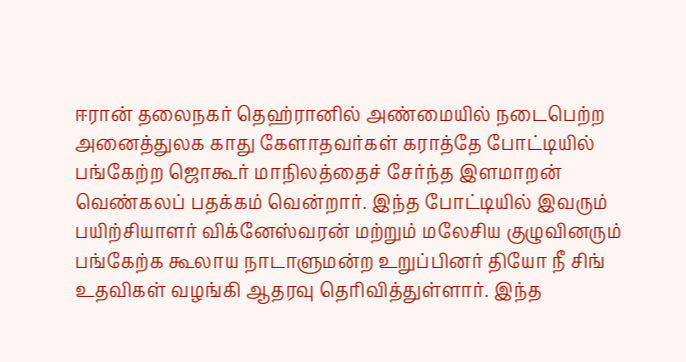ஈரான் தலைநகர் தெஹ்ரானில் அண்மையில் நடைபெற்ற அனைத்துலக காது கேளாதவர்கள் கராத்தே போட்டியில் பங்கேற்ற ஜொகூர் மாநிலத்தைச் சேர்ந்த இளமாறன் வெண்கலப் பதக்கம் வென்றார். இந்த போட்டியில் இவரும் பயிற்சியாளர் விக்னேஸ்வரன் மற்றும் மலேசிய குழுவினரும் பங்கேற்க கூலாய நாடாளுமன்ற உறுப்பினர் தியோ நீ சிங் உதவிகள் வழங்கி ஆதரவு தெரிவித்துள்ளார். இந்த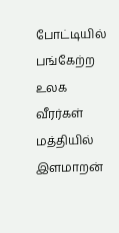போட்டியில் பங்கேற்ற உலக வீரர்கள் மத்தியில் இளமாறன்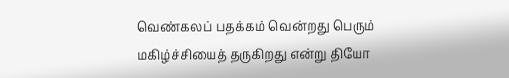வெண்கலப் பதக்கம் வென்றது பெரும் மகிழ்ச்சியைத் தருகிறது என்று தியோ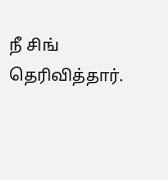நீ சிங் தெரிவித்தார்.